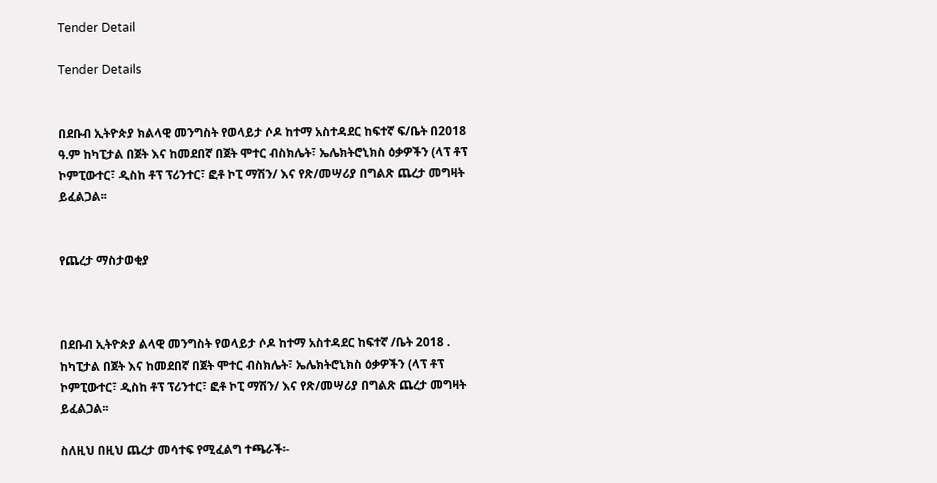Tender Detail

Tender Details


በደቡብ ኢትዮጵያ ክልላዊ መንግስት የወላይታ ሶዶ ከተማ አስተዳደር ከፍተኛ ፍ/ቤት በ2018 ዓ.ም ከካፒታል በጀት እና ከመደበኛ በጀት ሞተር ብስክሌት፣ ኤሌክትሮኒክስ ዕቃዎችን (ላፕ ቶፕ ኮምፒውተር፣ ዲስከ ቶፕ ፕሪንተር፣ ፎቶ ኮፒ ማሽን/ እና የጽ/መሣሪያ በግልጽ ጨረታ መግዛት ይፈልጋል፡፡


የጨረታ ማስታወቂያ



በደቡብ ኢትዮጵያ ልላዊ መንግስት የወላይታ ሶዶ ከተማ አስተዳደር ከፍተኛ /ቤት 2018 . ከካፒታል በጀት እና ከመደበኛ በጀት ሞተር ብስክሌት፣ ኤሌክትሮኒክስ ዕቃዎችን (ላፕ ቶፕ ኮምፒውተር፣ ዲስከ ቶፕ ፕሪንተር፣ ፎቶ ኮፒ ማሽን/ እና የጽ/መሣሪያ በግልጽ ጨረታ መግዛት ይፈልጋል፡፡

ስለዚህ በዚህ ጨረታ መሳተፍ የሚፈልግ ተጫራች፡-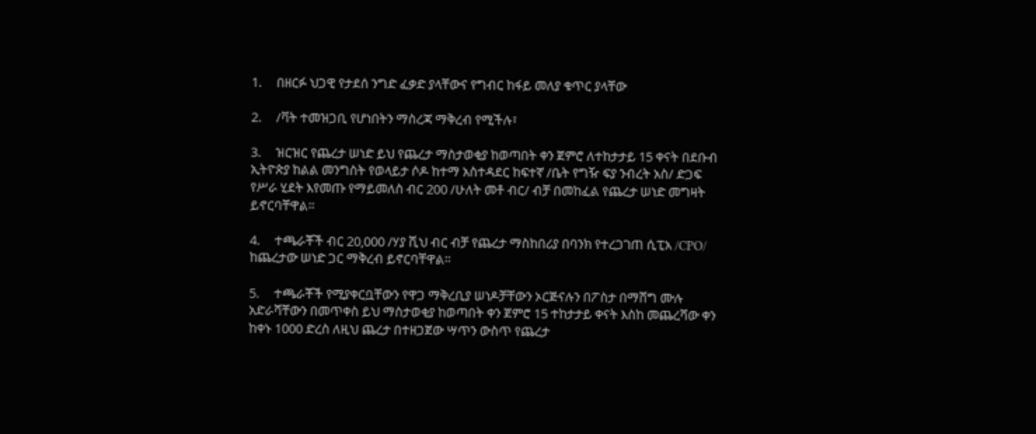1.     በዘርፉ ህጋዊ የታደሰ ንግድ ፈቃድ ያላቸውና የግብር ከፋይ መለያ ቁጥር ያላቸው

2.     /ቫት ተመዝጋቢ የሆነበትን ማስረጃ ማቅረብ የሚችሉ፣

3.     ዝርዝር የጨረታ ሠነድ ይህ የጨረታ ማስታወቂያ ከወጣበት ቀን ጀምሮ ለተከታታይ 15 ቀናት በደቡብ ኢትዮጵያ ከልል መንግስት የወላይታ ሶዶ ከተማ አስተዳደር ከፍተኛ /ቤት የግዥ ፍያ ንብረት አስ/ ድጋፍ የሥራ ሂደት እየመጡ የማይመለስ ብር 200 /ሁለት መቶ ብር/ ብቻ በመከፈል የጨረታ ሠነድ መግዛት ይኖርባቸዋል።

4.     ተጫራቾች ብር 20,000 /ሃያ ሺህ ብር ብቻ የጨረታ ማስከበሪያ በባንክ የተረጋገጠ ሲፒአ /CPO/ ከጨረታው ሠነድ ጋር ማቅረብ ይኖርባቸዋል፡፡

5.     ተጫራቾች የሚያቀርቧቸውን የዋጋ ማቅረቢያ ሠነዶቻቸውን ኦርጅናሉን በፖስታ በማሸግ ሙሉ አድራሻቸውን በመጥቀስ ይህ ማስታወቂያ ከወጣበት ቀን ጀምሮ 15 ተከታታይ ቀናት እስከ መጨረሻው ቀን ከቀኑ 1000 ድረስ ለዚህ ጨረታ በተዘጋጀው ሣጥን ውስጥ የጨረታ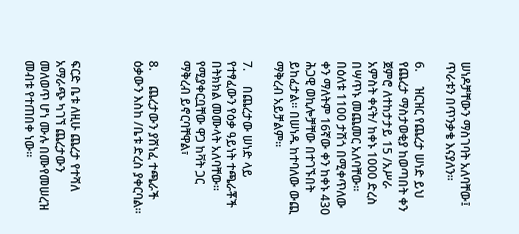ሠነዶቻቸውን ማስገባት አለባቸው፤ ጥራቱን በጥንቃቄ እናያለን።

6.     ዝርዝር የጨረታ ሠነድ ይህ የጨረታ ማስታወቂያ ከወጣበት ቀን ጀምሮ ለተከታታይ 15 /አሥራ አምስት ቀናት/ ከቀኑ 1000 ድረስ በሣጥኑ መጨመር አለባቸው፡፡ በዕለቱ 1100 ታሽጎ በሚቀጥለው ቀን ማለትም 16ኛው ቀን ከቀኑ 430 ሕጋዊ ወኪሎቻቸው በተገኙበት ይከፈታል፡፡ በሠነዱ ከተባለው ውጪ ማቅረብ አይቻልም።

7.     በጨረታው ሠነድ ላይ የተፃፈውን የዕቃ ዓይነት ተጫራቾች በትክክል መሙላት አለባቸው። የሚያቀርቧቸው ዋጋ ከቫት ጋር ማቅረብ ይኖርባቸዋል፣

8.     ጨረታውን ያሸነፈ ተጫራች ዕቃውን እስከ /ቤቱ ድረስ ያቀርባል።



ፍርድ ቤቱ ለዚሁ ጨረታ የተሻለ አማራጭ ካገኘ ጨረታውን መለወጥ ሆነ ሙሉ በሙየመሠረዝ መብቱ የተጠበቀ ነው፡፡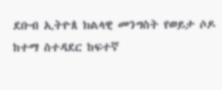ደቡብ ኢትዮጰ ክልላዊ መንግስት የወይታ ሶዶ ከተማ ስተዳደር ከፍተኛ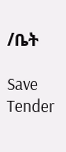/ቤት

Save Tender